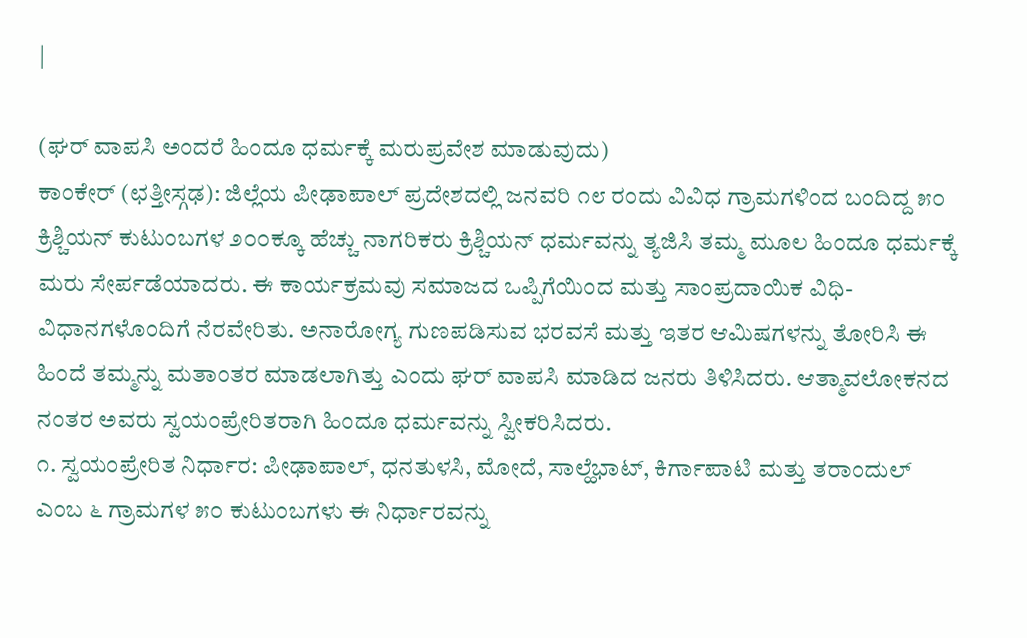|

(ಘರ್ ವಾಪಸಿ ಅಂದರೆ ಹಿಂದೂ ಧರ್ಮಕ್ಕೆ ಮರುಪ್ರವೇಶ ಮಾಡುವುದು)
ಕಾಂಕೇರ್ (ಛತ್ತೀಸ್ಗಢ): ಜಿಲ್ಲೆಯ ಪೀಢಾಪಾಲ್ ಪ್ರದೇಶದಲ್ಲಿ ಜನವರಿ ೧೮ ರಂದು ವಿವಿಧ ಗ್ರಾಮಗಳಿಂದ ಬಂದಿದ್ದ ೫೦ ಕ್ರಿಶ್ಚಿಯನ್ ಕುಟುಂಬಗಳ ೨೦೦ಕ್ಕೂ ಹೆಚ್ಚು ನಾಗರಿಕರು ಕ್ರಿಶ್ಚಿಯನ್ ಧರ್ಮವನ್ನು ತ್ಯಜಿಸಿ ತಮ್ಮ ಮೂಲ ಹಿಂದೂ ಧರ್ಮಕ್ಕೆ ಮರು ಸೇರ್ಪಡೆಯಾದರು. ಈ ಕಾರ್ಯಕ್ರಮವು ಸಮಾಜದ ಒಪ್ಪಿಗೆಯಿಂದ ಮತ್ತು ಸಾಂಪ್ರದಾಯಿಕ ವಿಧಿ-ವಿಧಾನಗಳೊಂದಿಗೆ ನೆರವೇರಿತು. ಅನಾರೋಗ್ಯ ಗುಣಪಡಿಸುವ ಭರವಸೆ ಮತ್ತು ಇತರ ಆಮಿಷಗಳನ್ನು ತೋರಿಸಿ ಈ ಹಿಂದೆ ತಮ್ಮನ್ನು ಮತಾಂತರ ಮಾಡಲಾಗಿತ್ತು ಎಂದು ಘರ್ ವಾಪಸಿ ಮಾಡಿದ ಜನರು ತಿಳಿಸಿದರು. ಆತ್ಮಾವಲೋಕನದ ನಂತರ ಅವರು ಸ್ವಯಂಪ್ರೇರಿತರಾಗಿ ಹಿಂದೂ ಧರ್ಮವನ್ನು ಸ್ವೀಕರಿಸಿದರು.
೧. ಸ್ವಯಂಪ್ರೇರಿತ ನಿರ್ಧಾರ: ಪೀಢಾಪಾಲ್, ಧನತುಳಸಿ, ಮೋದೆ, ಸಾಲ್ಹೆಭಾಟ್, ಕಿರ್ಗಾಪಾಟಿ ಮತ್ತು ತರಾಂದುಲ್ ಎಂಬ ೬ ಗ್ರಾಮಗಳ ೫೦ ಕುಟುಂಬಗಳು ಈ ನಿರ್ಧಾರವನ್ನು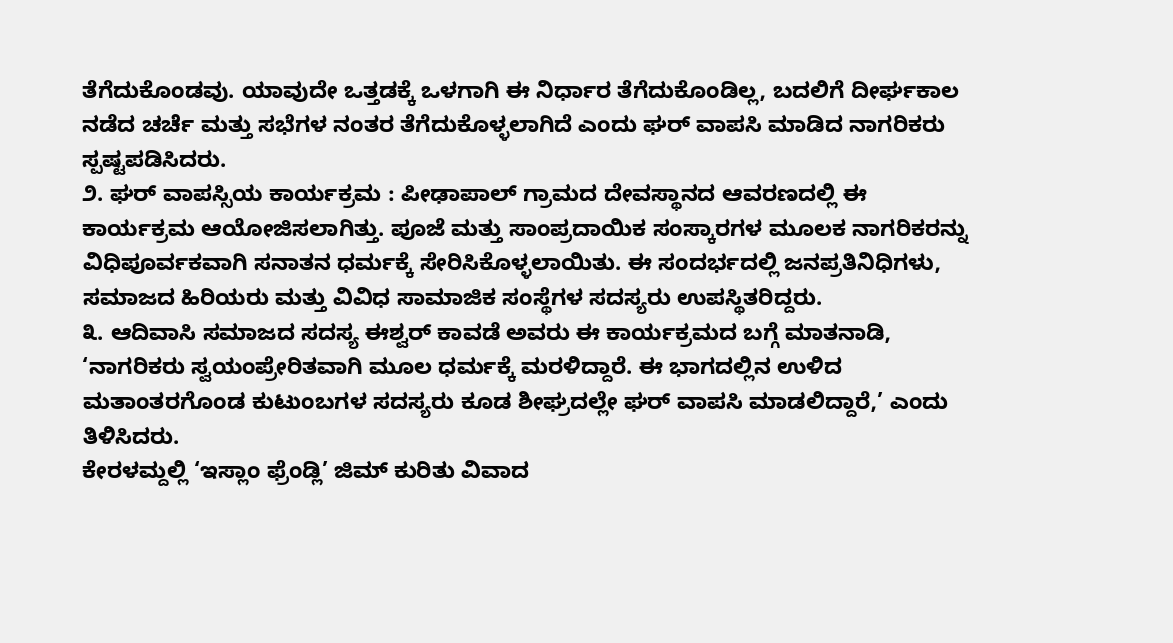ತೆಗೆದುಕೊಂಡವು. ಯಾವುದೇ ಒತ್ತಡಕ್ಕೆ ಒಳಗಾಗಿ ಈ ನಿರ್ಧಾರ ತೆಗೆದುಕೊಂಡಿಲ್ಲ, ಬದಲಿಗೆ ದೀರ್ಘಕಾಲ ನಡೆದ ಚರ್ಚೆ ಮತ್ತು ಸಭೆಗಳ ನಂತರ ತೆಗೆದುಕೊಳ್ಳಲಾಗಿದೆ ಎಂದು ಘರ್ ವಾಪಸಿ ಮಾಡಿದ ನಾಗರಿಕರು ಸ್ಪಷ್ಟಪಡಿಸಿದರು.
೨. ಘರ್ ವಾಪಸ್ಸಿಯ ಕಾರ್ಯಕ್ರಮ : ಪೀಢಾಪಾಲ್ ಗ್ರಾಮದ ದೇವಸ್ಥಾನದ ಆವರಣದಲ್ಲಿ ಈ ಕಾರ್ಯಕ್ರಮ ಆಯೋಜಿಸಲಾಗಿತ್ತು. ಪೂಜೆ ಮತ್ತು ಸಾಂಪ್ರದಾಯಿಕ ಸಂಸ್ಕಾರಗಳ ಮೂಲಕ ನಾಗರಿಕರನ್ನು ವಿಧಿಪೂರ್ವಕವಾಗಿ ಸನಾತನ ಧರ್ಮಕ್ಕೆ ಸೇರಿಸಿಕೊಳ್ಳಲಾಯಿತು. ಈ ಸಂದರ್ಭದಲ್ಲಿ ಜನಪ್ರತಿನಿಧಿಗಳು, ಸಮಾಜದ ಹಿರಿಯರು ಮತ್ತು ವಿವಿಧ ಸಾಮಾಜಿಕ ಸಂಸ್ಥೆಗಳ ಸದಸ್ಯರು ಉಪಸ್ಥಿತರಿದ್ದರು.
೩. ಆದಿವಾಸಿ ಸಮಾಜದ ಸದಸ್ಯ ಈಶ್ವರ್ ಕಾವಡೆ ಅವರು ಈ ಕಾರ್ಯಕ್ರಮದ ಬಗ್ಗೆ ಮಾತನಾಡಿ, ‘ನಾಗರಿಕರು ಸ್ವಯಂಪ್ರೇರಿತವಾಗಿ ಮೂಲ ಧರ್ಮಕ್ಕೆ ಮರಳಿದ್ದಾರೆ. ಈ ಭಾಗದಲ್ಲಿನ ಉಳಿದ ಮತಾಂತರಗೊಂಡ ಕುಟುಂಬಗಳ ಸದಸ್ಯರು ಕೂಡ ಶೀಘ್ರದಲ್ಲೇ ಘರ್ ವಾಪಸಿ ಮಾಡಲಿದ್ದಾರೆ,’ ಎಂದು ತಿಳಿಸಿದರು.
ಕೇರಳಮ್ದಲ್ಲಿ ‘ಇಸ್ಲಾಂ ಫ್ರೆಂಡ್ಲಿ’ ಜಿಮ್ ಕುರಿತು ವಿವಾದ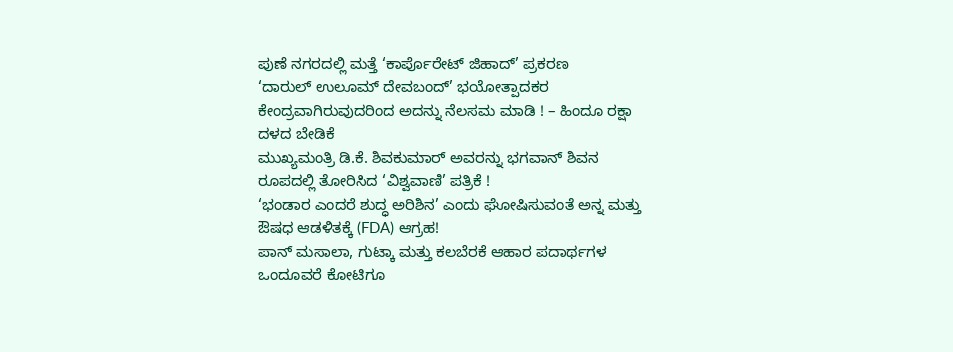ಪುಣೆ ನಗರದಲ್ಲಿ ಮತ್ತೆ ‘ಕಾರ್ಪೊರೇಟ್ ಜಿಹಾದ್’ ಪ್ರಕರಣ
‘ದಾರುಲ್ ಉಲೂಮ್ ದೇವಬಂದ್’ ಭಯೋತ್ಪಾದಕರ ಕೇಂದ್ರವಾಗಿರುವುದರಿಂದ ಅದನ್ನು ನೆಲಸಮ ಮಾಡಿ ! – ಹಿಂದೂ ರಕ್ಷಾ ದಳದ ಬೇಡಿಕೆ
ಮುಖ್ಯಮಂತ್ರಿ ಡಿ.ಕೆ. ಶಿವಕುಮಾರ್ ಅವರನ್ನು ಭಗವಾನ್ ಶಿವನ ರೂಪದಲ್ಲಿ ತೋರಿಸಿದ ‘ವಿಶ್ವವಾಣಿ’ ಪತ್ರಿಕೆ !
‘ಭಂಡಾರ ಎಂದರೆ ಶುದ್ಧ ಅರಿಶಿನ’ ಎಂದು ಘೋಷಿಸುವಂತೆ ಅನ್ನ ಮತ್ತು ಔಷಧ ಆಡಳಿತಕ್ಕೆ (FDA) ಆಗ್ರಹ!
ಪಾನ್ ಮಸಾಲಾ, ಗುಟ್ಕಾ ಮತ್ತು ಕಲಬೆರಕೆ ಆಹಾರ ಪದಾರ್ಥಗಳ ಒಂದೂವರೆ ಕೋಟಿಗೂ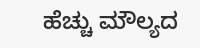ಹೆಚ್ಚು ಮೌಲ್ಯದ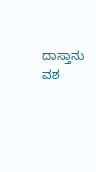ದಾಸ್ತಾನು ವಶ